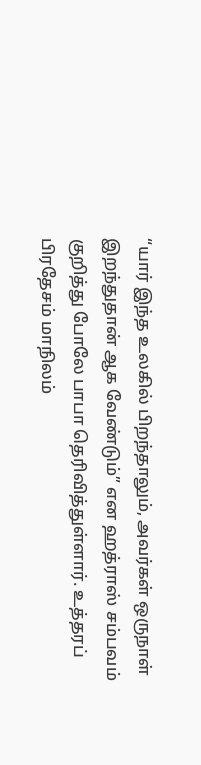“யார் இந்த உலகில் பிறந்தாலும், அவர்கள் ஒருநாள் இறந்துதான் ஆக வேண்டும்” என ஹத்ராஸ் சம்பவம் குறித்து போலே பாபா தெரிவித்துள்ளார். உத்தரப் பிரதேசம் மாநிலம்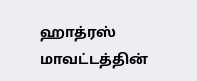ஹாத்ரஸ் மாவட்டத்தின்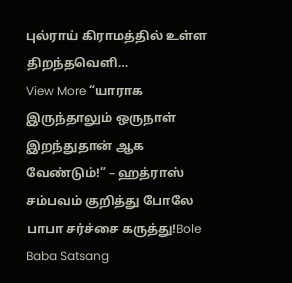புல்ராய் கிராமத்தில் உள்ள திறந்தவெளி…
View More “யாராக இருந்தாலும் ஒருநாள் இறந்துதான் ஆக வேண்டும்!” – ஹத்ராஸ் சம்பவம் குறித்து போலே பாபா சர்ச்சை கருத்து!Bole Baba Satsang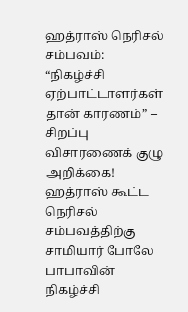ஹத்ராஸ் நெரிசல் சம்பவம்: “நிகழ்ச்சி ஏற்பாட்டாளர்கள் தான் காரணம்” – சிறப்பு விசாரணைக் குழு அறிக்கை!
ஹத்ராஸ் கூட்ட நெரிசல் சம்பவத்திற்கு சாமியார் போலே பாபாவின் நிகழ்ச்சி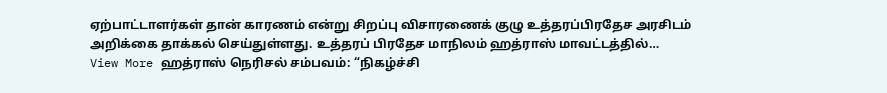ஏற்பாட்டாளர்கள் தான் காரணம் என்று சிறப்பு விசாரணைக் குழு உத்தரப்பிரதேச அரசிடம் அறிக்கை தாக்கல் செய்துள்ளது. உத்தரப் பிரதேச மாநிலம் ஹத்ராஸ் மாவட்டத்தில்…
View More ஹத்ராஸ் நெரிசல் சம்பவம்: “நிகழ்ச்சி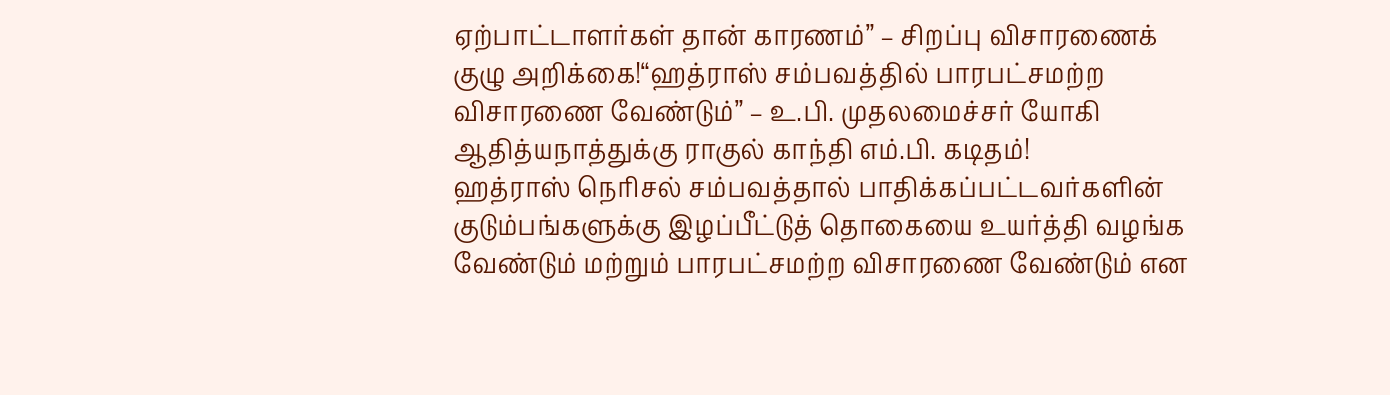ஏற்பாட்டாளர்கள் தான் காரணம்” – சிறப்பு விசாரணைக் குழு அறிக்கை!“ஹத்ராஸ் சம்பவத்தில் பாரபட்சமற்ற விசாரணை வேண்டும்” – உ.பி. முதலமைச்சர் யோகி ஆதித்யநாத்துக்கு ராகுல் காந்தி எம்.பி. கடிதம்!
ஹத்ராஸ் நெரிசல் சம்பவத்தால் பாதிக்கப்பட்டவர்களின் குடும்பங்களுக்கு இழப்பீட்டுத் தொகையை உயர்த்தி வழங்க வேண்டும் மற்றும் பாரபட்சமற்ற விசாரணை வேண்டும் என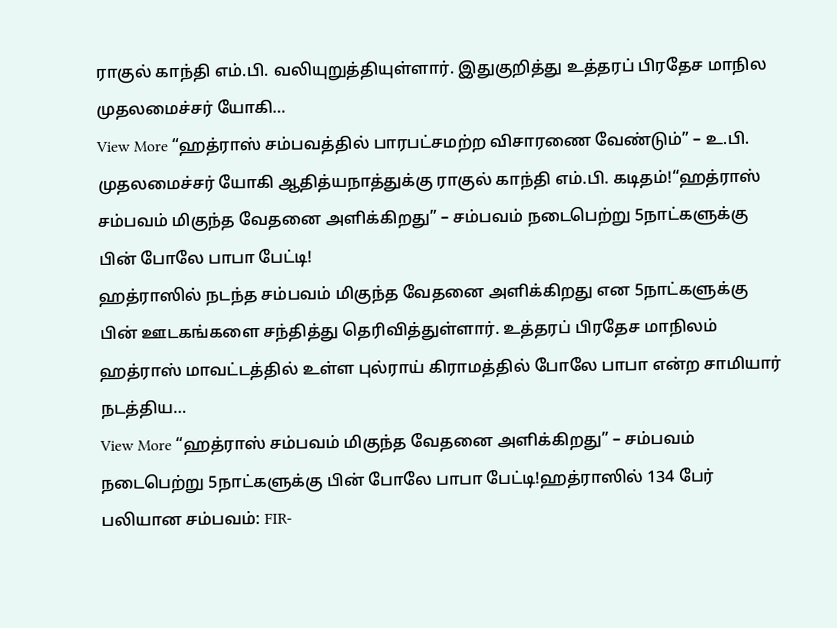ராகுல் காந்தி எம்.பி. வலியுறுத்தியுள்ளார். இதுகுறித்து உத்தரப் பிரதேச மாநில முதலமைச்சர் யோகி…
View More “ஹத்ராஸ் சம்பவத்தில் பாரபட்சமற்ற விசாரணை வேண்டும்” – உ.பி. முதலமைச்சர் யோகி ஆதித்யநாத்துக்கு ராகுல் காந்தி எம்.பி. கடிதம்!“ஹத்ராஸ் சம்பவம் மிகுந்த வேதனை அளிக்கிறது” – சம்பவம் நடைபெற்று 5நாட்களுக்கு பின் போலே பாபா பேட்டி!
ஹத்ராஸில் நடந்த சம்பவம் மிகுந்த வேதனை அளிக்கிறது என 5நாட்களுக்கு பின் ஊடகங்களை சந்தித்து தெரிவித்துள்ளார். உத்தரப் பிரதேச மாநிலம் ஹத்ராஸ் மாவட்டத்தில் உள்ள புல்ராய் கிராமத்தில் போலே பாபா என்ற சாமியார் நடத்திய…
View More “ஹத்ராஸ் சம்பவம் மிகுந்த வேதனை அளிக்கிறது” – சம்பவம் நடைபெற்று 5நாட்களுக்கு பின் போலே பாபா பேட்டி!ஹத்ராஸில் 134 பேர் பலியான சம்பவம்: FIR-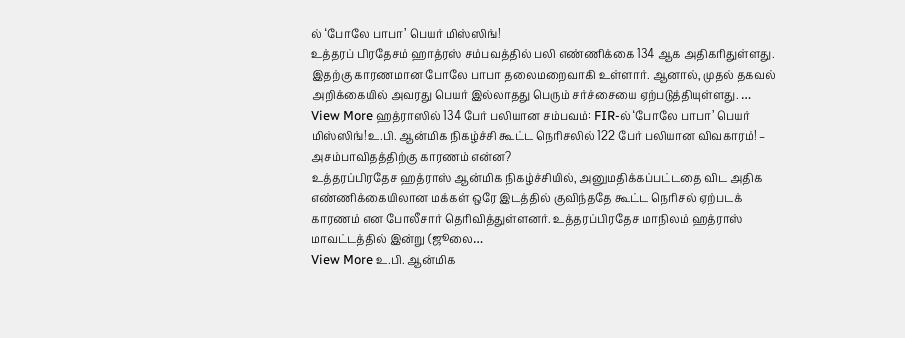ல் ‘போலே பாபா’ பெயர் மிஸ்ஸிங்!
உத்தரப் பிரதேசம் ஹாத்ரஸ் சம்பவத்தில் பலி எண்ணிக்கை 134 ஆக அதிகரிதுள்ளது. இதற்கு காரணமான போலே பாபா தலைமறைவாகி உள்ளார். ஆனால், முதல் தகவல் அறிக்கையில் அவரது பெயர் இல்லாதது பெரும் சர்ச்சையை ஏற்படுத்தியுள்ளது. …
View More ஹத்ராஸில் 134 பேர் பலியான சம்பவம்: FIR-ல் ‘போலே பாபா’ பெயர் மிஸ்ஸிங்!உ.பி. ஆன்மிக நிகழ்ச்சி கூட்ட நெரிசலில் 122 பேர் பலியான விவகாரம்! – அசம்பாவிதத்திற்கு காரணம் என்ன?
உத்தரப்பிரதேச ஹத்ராஸ் ஆன்மிக நிகழ்ச்சியில், அனுமதிக்கப்பட்டதை விட அதிக எண்ணிக்கையிலான மக்கள் ஒரே இடத்தில் குவிந்ததே கூட்ட நெரிசல் ஏற்படக் காரணம் என போலீசார் தெரிவித்துள்ளனர். உத்தரப்பிரதேச மாநிலம் ஹத்ராஸ் மாவட்டத்தில் இன்று (ஜூலை…
View More உ.பி. ஆன்மிக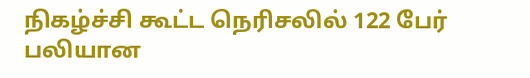நிகழ்ச்சி கூட்ட நெரிசலில் 122 பேர் பலியான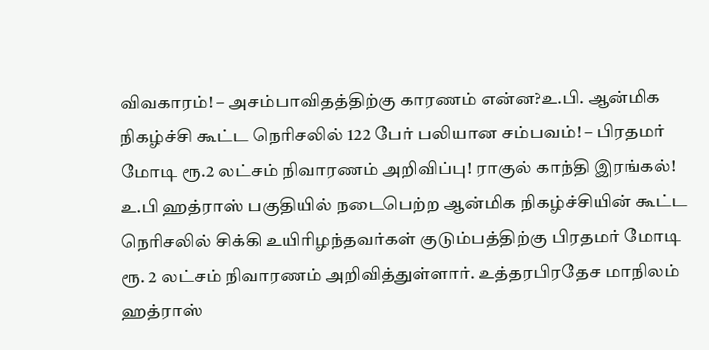விவகாரம்! – அசம்பாவிதத்திற்கு காரணம் என்ன?உ.பி. ஆன்மிக நிகழ்ச்சி கூட்ட நெரிசலில் 122 பேர் பலியான சம்பவம்! – பிரதமர் மோடி ரூ.2 லட்சம் நிவாரணம் அறிவிப்பு! ராகுல் காந்தி இரங்கல்!
உ.பி ஹத்ராஸ் பகுதியில் நடைபெற்ற ஆன்மிக நிகழ்ச்சியின் கூட்ட நெரிசலில் சிக்கி உயிரிழந்தவர்கள் குடும்பத்திற்கு பிரதமர் மோடி ரூ. 2 லட்சம் நிவாரணம் அறிவித்துள்ளார். உத்தரபிரதேச மாநிலம் ஹத்ராஸ்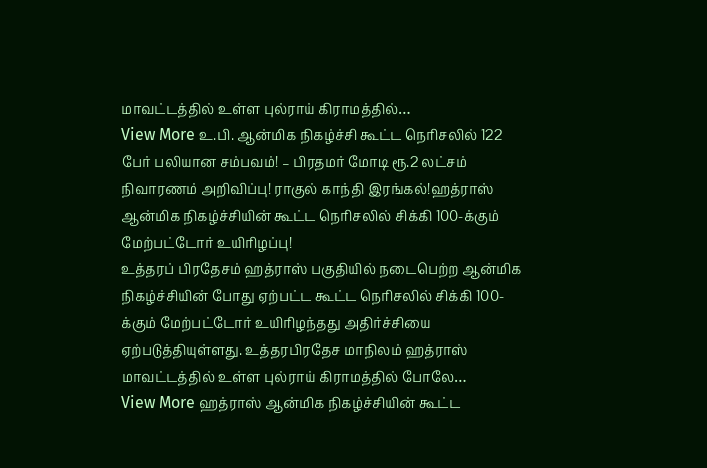மாவட்டத்தில் உள்ள புல்ராய் கிராமத்தில்…
View More உ.பி. ஆன்மிக நிகழ்ச்சி கூட்ட நெரிசலில் 122 பேர் பலியான சம்பவம்! – பிரதமர் மோடி ரூ.2 லட்சம் நிவாரணம் அறிவிப்பு! ராகுல் காந்தி இரங்கல்!ஹத்ராஸ் ஆன்மிக நிகழ்ச்சியின் கூட்ட நெரிசலில் சிக்கி 100-க்கும் மேற்பட்டோர் உயிரிழப்பு!
உத்தரப் பிரதேசம் ஹத்ராஸ் பகுதியில் நடைபெற்ற ஆன்மிக நிகழ்ச்சியின் போது ஏற்பட்ட கூட்ட நெரிசலில் சிக்கி 100-க்கும் மேற்பட்டோர் உயிரிழந்தது அதிர்ச்சியை ஏற்படுத்தியுள்ளது. உத்தரபிரதேச மாநிலம் ஹத்ராஸ் மாவட்டத்தில் உள்ள புல்ராய் கிராமத்தில் போலே…
View More ஹத்ராஸ் ஆன்மிக நிகழ்ச்சியின் கூட்ட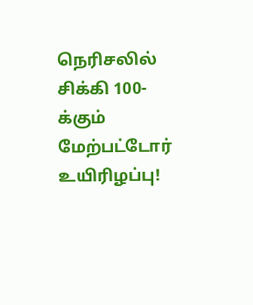நெரிசலில் சிக்கி 100-க்கும் மேற்பட்டோர் உயிரிழப்பு!